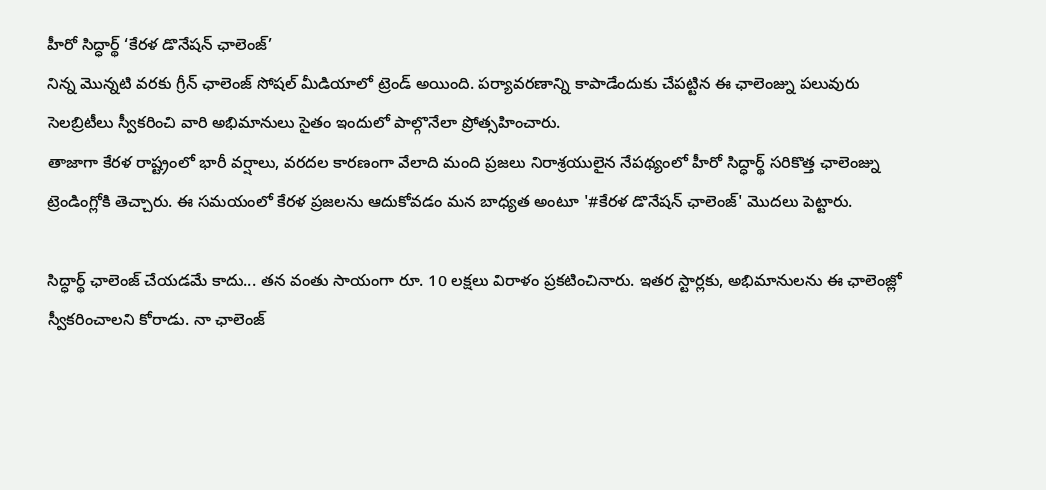హీరో సిద్ధార్థ్ ‘కేరళ డొనేషన్ ఛాలెంజ్’
నిన్న మొన్నటి వరకు గ్రీన్ ఛాలెంజ్ సోషల్ మీడియాలో ట్రెండ్ అయింది. పర్యావరణాన్ని కాపాడేందుకు చేపట్టిన ఈ ఛాలెంజ్ను పలువురు సెలబ్రిటీలు స్వీకరించి వారి అభిమానులు సైతం ఇందులో పాల్గొనేలా ప్రోత్సహించారు.
తాజాగా కేరళ రాష్ట్రంలో భారీ వర్షాలు, వరదల కారణంగా వేలాది మంది ప్రజలు నిరాశ్రయులైన నేపథ్యంలో హీరో సిద్ధార్థ్ సరికొత్త ఛాలెంజ్ను ట్రెండింగ్లోకి తెచ్చారు. ఈ సమయంలో కేరళ ప్రజలను ఆదుకోవడం మన బాధ్యత అంటూ '#కేరళ డొనేషన్ ఛాలెంజ్' మొదలు పెట్టారు.

సిద్ధార్థ్ ఛాలెంజ్ చేయడమే కాదు... తన వంతు సాయంగా రూ. 10 లక్షలు విరాళం ప్రకటించినారు. ఇతర స్టార్లకు, అభిమానులను ఈ ఛాలెంజ్లో స్వీకరించాలని కోరాడు. నా ఛాలెంజ్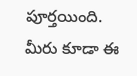పూర్తయింది. మీరు కూడా ఈ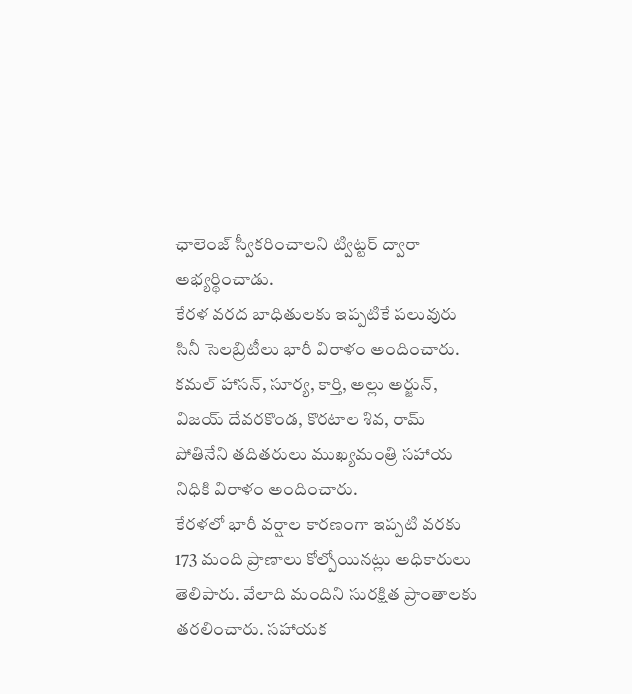ఛాలెంజ్ స్వీకరించాలని ట్విట్టర్ ద్వారా అభ్యర్థించాడు.
కేరళ వరద బాధితులకు ఇప్పటికే పలువురు సినీ సెలబ్రిటీలు భారీ విరాళం అందించారు. కమల్ హాసన్, సూర్య, కార్తి, అల్లు అర్జున్, విజయ్ దేవరకొండ, కొరటాల శివ, రామ్ పోతినేని తదితరులు ముఖ్యమంత్రి సహాయ నిధికి విరాళం అందించారు.
కేరళలో భారీ వర్షాల కారణంగా ఇప్పటి వరకు 173 మంది ప్రాణాలు కోల్పోయినట్లు అధికారులు తెలిపారు. వేలాది మందిని సురక్షిత ప్రాంతాలకు తరలించారు. సహాయక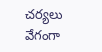చర్యలు వేగంగా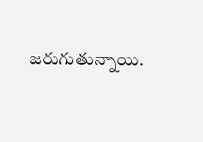జరుగుతున్నాయి.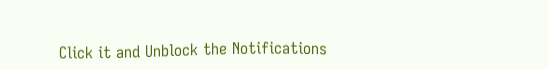Click it and Unblock the Notifications